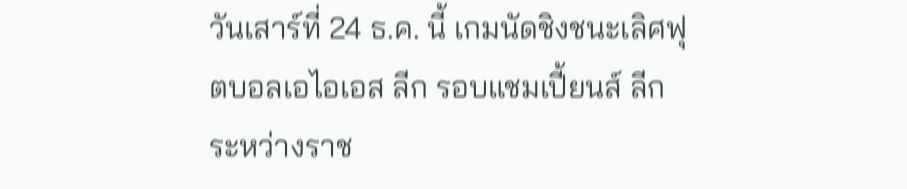วันเสาร์ที่ 24 ธ.ค. นี้ เกมนัดชิงชนะเลิศฟุตบอลเอไอเอส ลีก รอบแชมเปี้ยนส์ ลีก ระหว่างราช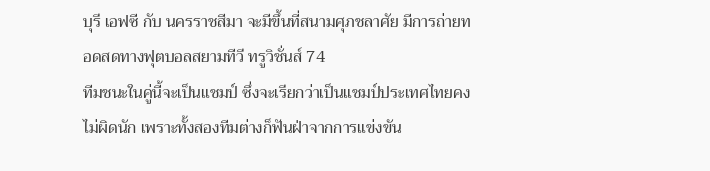บุรี เอฟซี กับ นครราชสีมา จะมีขึ้นที่สนามศุภชลาศัย มีการถ่ายทอดสดทางฟุตบอลสยามทีวี ทรูวิชั่นส์ 74
ทีมชนะในคู่นี้จะเป็นแชมป์ ซึ่งจะเรียกว่าเป็นแชมป์ประเทศไทยคงไม่ผิดนัก เพราะทั้งสองทีมต่างก็ฟันฝ่าจากการแข่งขัน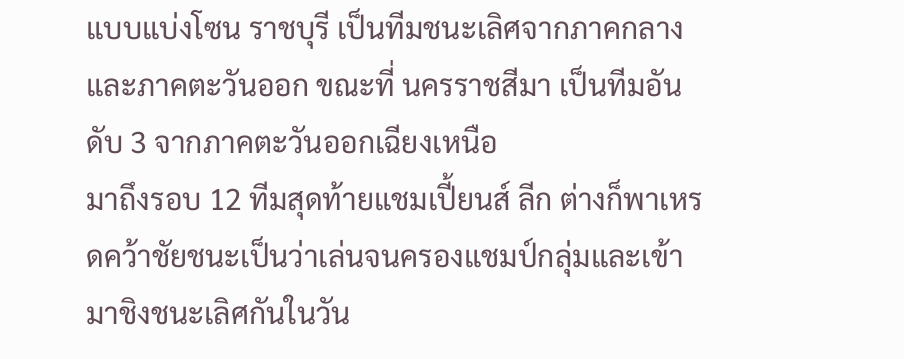แบบแบ่งโซน ราชบุรี เป็นทีมชนะเลิศจากภาคกลางและภาคตะวันออก ขณะที่ นครราชสีมา เป็นทีมอันดับ 3 จากภาคตะวันออกเฉียงเหนือ
มาถึงรอบ 12 ทีมสุดท้ายแชมเปี้ยนส์ ลีก ต่างก็พาเหรดคว้าชัยชนะเป็นว่าเล่นจนครองแชมป์กลุ่มและเข้ามาชิงชนะเลิศกันในวัน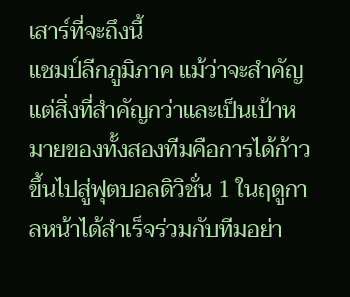เสาร์ที่จะถึงนี้
แชมป์ลีกภูมิภาค แม้ว่าจะสำคัญแต่สิ่งที่สำคัญกว่าและเป็นเป้าหมายของทั้งสองทีมคือการได้ก้าวขึ้นไปสู่ฟุตบอลดิวิชั่น 1 ในฤดูกาลหน้าได้สำเร็จร่วมกับทีมอย่า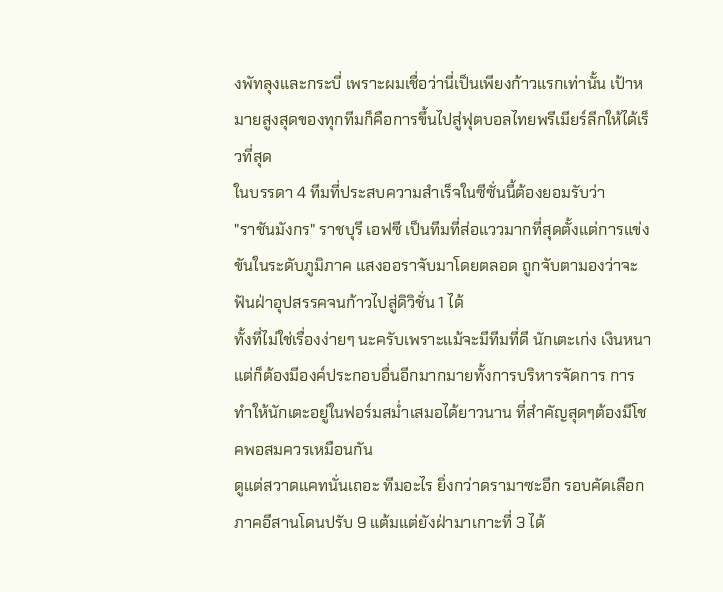งพัทลุงและกระบี่ เพราะผมเชื่อว่านี่เป็นเพียงก้าวแรกเท่านั้น เป้าหมายสูงสุดของทุกทีมก็คือการขึ้นไปสู่ฟุตบอลไทยพรีเมียร์ลีกให้ได้เร็วที่สุด
ในบรรดา 4 ทีมที่ประสบความสำเร็จในซีซั่นนี้ต้องยอมรับว่า
"ราชันมังกร" ราชบุรี เอฟซี เป็นทีมที่ส่อแววมากที่สุดตั้งแต่การแข่งขันในระดับภูมิภาค แสงออราจับมาโดยตลอด ถูกจับตามองว่าจะฟันฝ่าอุปสรรคจนก้าวไปสู่ดิวิชั่น 1 ได้
ทั้งที่ไม่ใช่เรื่องง่ายๆ นะครับเพราะแม้จะมีทีมที่ดี นักเตะเก่ง เงินหนา แต่ก็ต้องมีองค์ประกอบอื่นอีกมากมายทั้งการบริหารจัดการ การทำให้นักเตะอยู่ในฟอร์มสม่ำเสมอได้ยาวนาน ที่สำคัญสุดๆต้องมีโชคพอสมควรเหมือนกัน
ดูแต่สวาดแคทนั่นเถอะ ทีมอะไร ยิ่งกว่าดรามาซะอีก รอบคัดเลือกภาคอีสานโดนปรับ 9 แต้มแต่ยังฝ่ามาเกาะที่ 3 ได้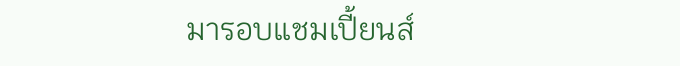มารอบแชมเปี้ยนส์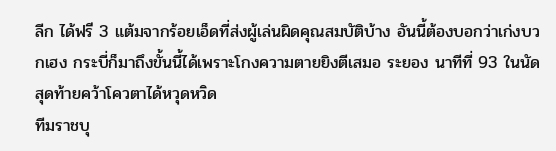ลีก ได้ฟรี 3 แต้มจากร้อยเอ็ดที่ส่งผู้เล่นผิดคุณสมบัติบ้าง อันนี้ต้องบอกว่าเก่งบวกเฮง กระบี่ก็มาถึงขั้นนี้ได้เพราะโกงความตายยิงตีเสมอ ระยอง นาทีที่ 93 ในนัดสุดท้ายคว้าโควตาได้หวุดหวิด
ทีมราชบุ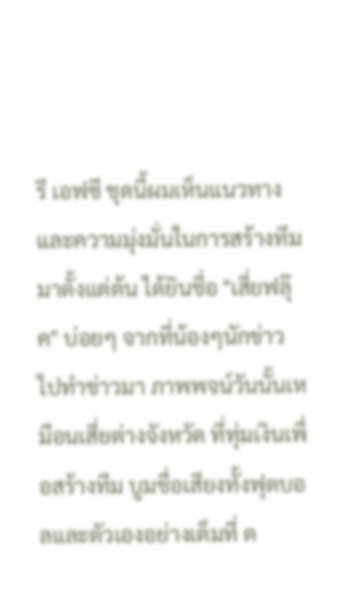รี เอฟซี ชุดนี้ผมเห็นแนวทางและความมุ่งมั่นในการสร้างทีมมาตั้งแต่ต้น ได้ยินชื่อ "เสี่ยฟลุ๊ค" บ่อยๆ จากที่น้องๆนักข่าวไปทำข่าวมา ภาพพจน์วันนั้นเหมือนเสี่ยต่างจังหวัด ที่ทุ่มเงินเพื่อสร้างทีม บูมชื่อเสียงทั้งฟุตบอลและตัวเองอย่างเต็มที่ ต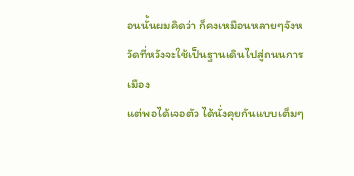อนนั้นผมคิดว่า ก็คงเหมือนหลายๆจังหวัดที่หวังจะใช้เป็นฐานเดินไปสู่ถนนการเมือง
แต่พอได้เจอตัว ได้นั่งคุยกันแบบเต็มๆ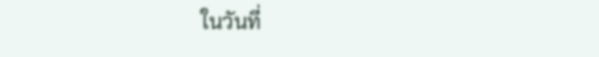ในวันที่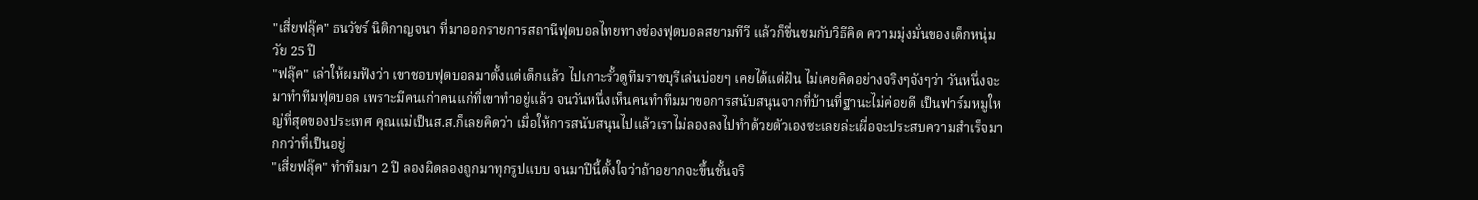"เสี่ยฟลุ๊ค" ธนวัชร์ นิติกาญจนา ที่มาออกรายการสถานีฟุตบอลไทยทางช่องฟุตบอลสยามทีวี แล้วก็ชื่นชมกับวิธีคิด ความมุ่งมั่นของเด็กหนุ่มวัย 25 ปี
"ฟลุ๊ค" เล่าให้ผมฟังว่า เขาชอบฟุตบอลมาตั้งแต่เด็กแล้ว ไปเกาะรั้วดูทีมราชบุรีเล่นบ่อยๆ เคยได้แต่ฝัน ไม่เคยคิดอย่างจริงๆจังๆว่า วันหนึ่งจะมาทำทีมฟุตบอล เพราะมีคนเก่าคนแก่ที่เขาทำอยู่แล้ว จนวันหนึ่งเห็นคนทำทีมมาขอการสนับสนุนจากที่บ้านที่ฐานะไม่ค่อยดี เป็นฟาร์มหมูใหญ่ที่สุดของประเทศ คุณแม่เป็นส.ส.ก็เลยคิดว่า เมื่อให้การสนับสนุนไปแล้วเราไม่ลองลงไปทำด้วยตัวเองซะเลยล่ะเผื่อจะประสบความสำเร็จมากกว่าที่เป็นอยู่
"เสี่ยฟลุ๊ค" ทำทีมมา 2 ปี ลองผิดลองถูกมาทุกรูปแบบ จนมาปีนี้ตั้งใจว่าถ้าอยากจะขึ้นชั้นจริ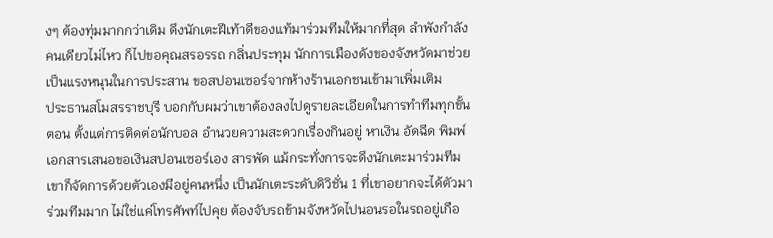งๆ ต้องทุ่มมากกว่าเดิม ดึงนักเตะฝีเท้าดีของแท้มาร่วมทีมให้มากที่สุด ลำพังกำลังคนเดียวไม่ไหว ก็ไปขอคุณสรอรรถ กลิ่นประทุม นักการเมืองดังของจังหวัดมาช่วยเป็นแรงหนุนในการประสาน ขอสปอนเซอร์จากห้างร้านเอกชนเข้ามาเพิ่มเติม
ประธานสโมสรราชบุรี บอกกับผมว่าเขาต้องลงไปดูรายละเอียดในการทำทีมทุกขั้นตอน ตั้งแต่การติดต่อนักบอล อำนวยความสะดวกเรื่องกินอยู่ หาเงิน อัดฉีด พิมพ์เอกสารเสนอขอเงินสปอนเซอร์เอง สารพัด แม้กระทั่งการจะดึงนักเตะมาร่วมทีมเขาก็จัดการด้วยตัวเองมีอยู่คนหนึ่ง เป็นนักเตะระดับดิวิชั่น 1 ที่เขาอยากจะได้ตัวมาร่วมทีมมาก ไม่ใช่แค่โทรศัพท์ไปคุย ต้องจับรถข้ามจังหวัดไปนอนรอในรถอยู่เกือ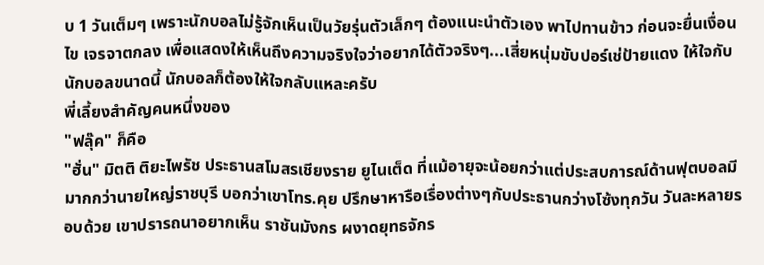บ 1 วันเต็มๆ เพราะนักบอลไม่รู้จักเห็นเป็นวัยรุ่นตัวเล็กๆ ต้องแนะนำตัวเอง พาไปทานข้าว ก่อนจะยื่นเงื่อนไข เจรจาตกลง เพื่อแสดงให้เห็นถึงความจริงใจว่าอยากได้ตัวจริงๆ...เสี่ยหนุ่มขับปอร์เช่ป้ายแดง ให้ใจกับนักบอลขนาดนี้ นักบอลก็ต้องให้ใจกลับแหละครับ
พี่เลี้ยงสำคัญคนหนึ่งของ
"ฟลุ๊ค" ก็คือ
"ฮั่น" มิตติ ติยะไพรัช ประธานสโมสรเชียงราย ยูไนเต็ด ที่แม้อายุจะน้อยกว่าแต่ประสบการณ์ด้านฟุตบอลมีมากกว่านายใหญ่ราชบุรี บอกว่าเขาโทร.คุย ปรึกษาหารือเรื่องต่างๆกับประธานกว่างโซ้งทุกวัน วันละหลายรอบด้วย เขาปรารถนาอยากเห็น ราชันมังกร ผงาดยุทธจักร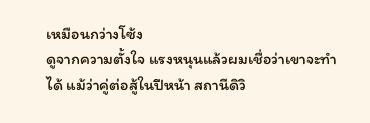เหมือนกว่างโซ้ง
ดูจากความตั้งใจ แรงหนุนแล้วผมเชื่อว่าเขาจะทำได้ แม้ว่าคู่ต่อสู้ในปีหน้า สถานีดิวิ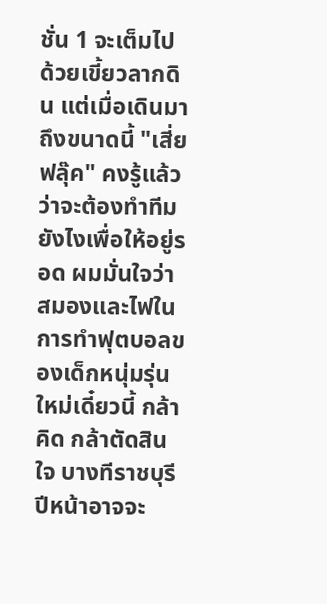ชั่น 1 จะเต็มไปด้วยเขี้ยวลากดิน แต่เมื่อเดินมาถึงขนาดนี้ "เสี่ยฟลุ๊ค" คงรู้แล้วว่าจะต้องทำทีมยังไงเพื่อให้อยู่รอด ผมมั่นใจว่าสมองและไฟในการทำฟุตบอลของเด็กหนุ่มรุ่นใหม่เดี๋ยวนี้ กล้าคิด กล้าตัดสินใจ บางทีราชบุรีปีหน้าอาจจะ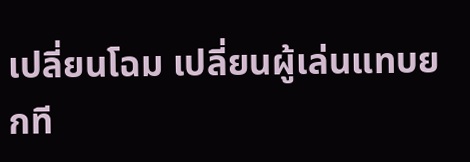เปลี่ยนโฉม เปลี่ยนผู้เล่นแทบยกที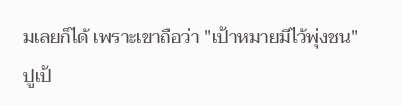มเลยก็ได้ เพราะเขาถือว่า "เป้าหมายมีไว้พุ่งชน"
ปูเป้